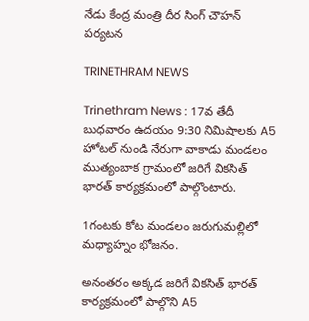నేడు కేంద్ర మంత్రి దీర సింగ్ చౌహన్ పర్యటన

TRINETHRAM NEWS

Trinethram News : 17వ తేదీ బుధవారం ఉదయం 9:30 నిమిషాలకు A5 హోటల్ నుండి నేరుగా వాకాడు మండలం ముత్యంబాక గ్రామంలో జరిగే వికసిత్ భారత్ కార్యక్రమంలో పాల్గొంటారు.

1గంటకు కోట మండలం జరుగుమల్లిలో మధ్యాహ్నం భోజనం.

అనంతరం అక్కడ జరిగే వికసిత్ భారత్ కార్యక్రమంలో పాల్గొని A5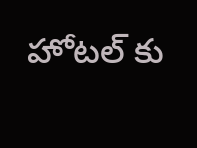హోటల్ కు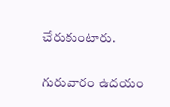చేరుకుంటారు.

గురువారం ఉదయం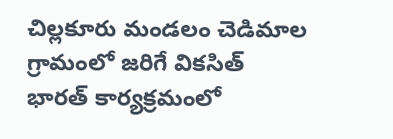చిల్లకూరు మండలం చెడిమాల గ్రామంలో జరిగే వికసిత్ భారత్ కార్యక్రమంలో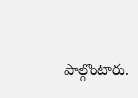పాల్గొంటారు.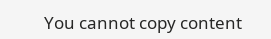You cannot copy content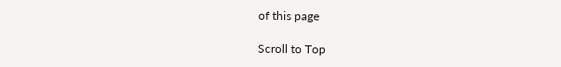of this page

Scroll to Top